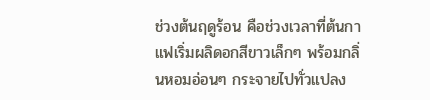ช่วงต้นฤดูร้อน คือช่วงเวลาที่ต้นกาแฟเริ่มผลิดอกสีขาวเล็กๆ พร้อมกลิ่นหอมอ่อนๆ กระจายไปทั่วแปลง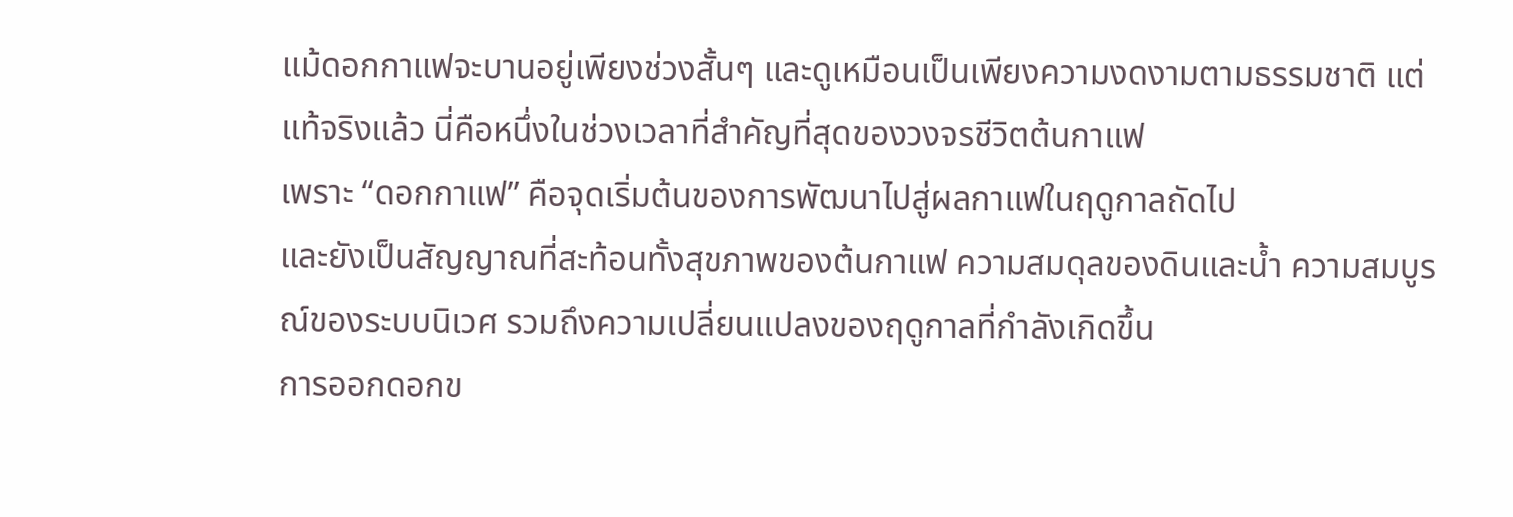แม้ดอกกาแฟจะบานอยู่เพียงช่วงสั้นๆ และดูเหมือนเป็นเพียงความงดงามตามธรรมชาติ แต่แท้จริงแล้ว นี่คือหนึ่งในช่วงเวลาที่สำคัญที่สุดของวงจรชีวิตต้นกาแฟ
เพราะ “ดอกกาแฟ” คือจุดเริ่มต้นของการพัฒนาไปสู่ผลกาแฟในฤดูกาลถัดไป
และยังเป็นสัญญาณที่สะท้อนทั้งสุขภาพของต้นกาแฟ ความสมดุลของดินและน้ำ ความสมบูรณ์ของระบบนิเวศ รวมถึงความเปลี่ยนแปลงของฤดูกาลที่กำลังเกิดขึ้น
การออกดอกข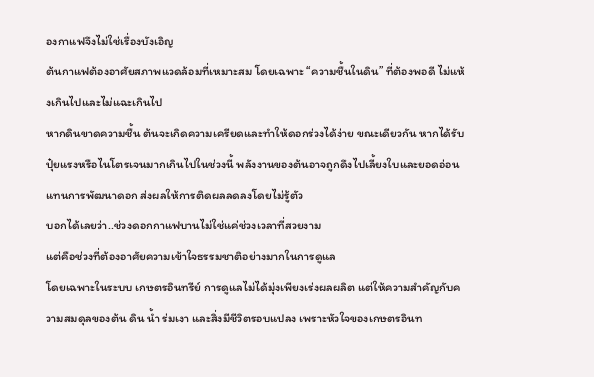องกาแฟจึงไม่ใช่เรื่องบังเอิญ
ต้นกาแฟต้องอาศัยสภาพแวดล้อมที่เหมาะสม โดยเฉพาะ “ความชื้นในดิน” ที่ต้องพอดี ไม่แห้งเกินไปและไม่แฉะเกินไป
หากดินขาดความชื้น ต้นจะเกิดความเครียดและทำให้ดอกร่วงได้ง่าย ขณะเดียวกัน หากได้รับปุ๋ยแรงหรือไนโตรเจนมากเกินไปในช่วงนี้ พลังงานของต้นอาจถูกดึงไปเลี้ยงใบและยอดอ่อนแทนการพัฒนาดอก ส่งผลให้การติดผลลดลงโดยไม่รู้ตัว
บอกได้เลยว่า..ช่วงดอกกาแฟบานไม่ใช่แค่ช่วงเวลาที่สวยงาม
แต่คือช่วงที่ต้องอาศัยความเข้าใจธรรมชาติอย่างมากในการดูแล
โดยเฉพาะในระบบ เกษตรอินทรีย์ การดูแลไม่ได้มุ่งเพียงเร่งผลผลิต แต่ให้ความสำคัญกับความสมดุลของต้น ดิน น้ำ ร่มเงา และสิ่งมีชีวิตรอบแปลง เพราะหัวใจของเกษตรอินท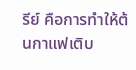รีย์ คือการทำให้ต้นกาแฟเติบ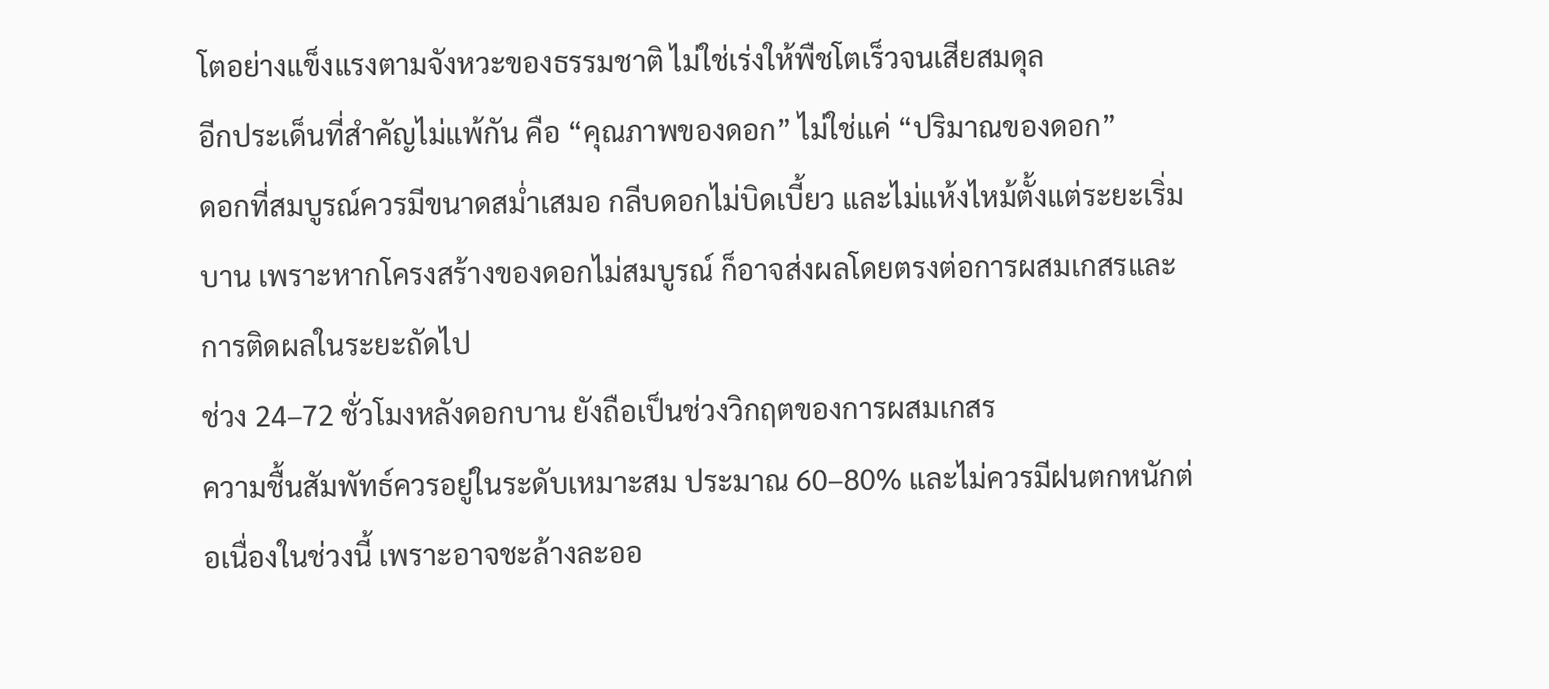โตอย่างแข็งแรงตามจังหวะของธรรมชาติ ไม่ใช่เร่งให้พืชโตเร็วจนเสียสมดุล
อีกประเด็นที่สำคัญไม่แพ้กัน คือ “คุณภาพของดอก” ไม่ใช่แค่ “ปริมาณของดอก”
ดอกที่สมบูรณ์ควรมีขนาดสม่ำเสมอ กลีบดอกไม่บิดเบี้ยว และไม่แห้งไหม้ตั้งแต่ระยะเริ่มบาน เพราะหากโครงสร้างของดอกไม่สมบูรณ์ ก็อาจส่งผลโดยตรงต่อการผสมเกสรและการติดผลในระยะถัดไป
ช่วง 24–72 ชั่วโมงหลังดอกบาน ยังถือเป็นช่วงวิกฤตของการผสมเกสร
ความชื้นสัมพัทธ์ควรอยู่ในระดับเหมาะสม ประมาณ 60–80% และไม่ควรมีฝนตกหนักต่อเนื่องในช่วงนี้ เพราะอาจชะล้างละออ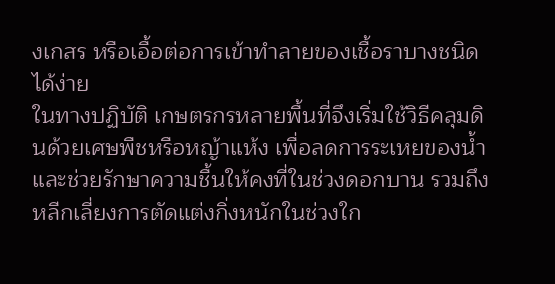งเกสร หรือเอื้อต่อการเข้าทำลายของเชื้อราบางชนิดได้ง่าย
ในทางปฏิบัติ เกษตรกรหลายพื้นที่จึงเริ่มใช้วิธีคลุมดินด้วยเศษพืชหรือหญ้าแห้ง เพื่อลดการระเหยของน้ำและช่วยรักษาความชื้นให้คงที่ในช่วงดอกบาน รวมถึงหลีกเลี่ยงการตัดแต่งกิ่งหนักในช่วงใก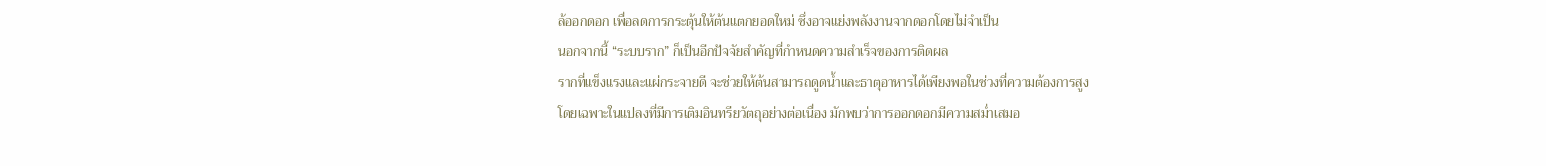ล้ออกดอก เพื่อลดการกระตุ้นให้ต้นแตกยอดใหม่ ซึ่งอาจแย่งพลังงานจากดอกโดยไม่จำเป็น
นอกจากนี้ “ระบบราก” ก็เป็นอีกปัจจัยสำคัญที่กำหนดความสำเร็จของการติดผล
รากที่แข็งแรงและแผ่กระจายดี จะช่วยให้ต้นสามารถดูดน้ำและธาตุอาหารได้เพียงพอในช่วงที่ความต้องการสูง
โดยเฉพาะในแปลงที่มีการเติมอินทรียวัตถุอย่างต่อเนื่อง มักพบว่าการออกดอกมีความสม่ำเสมอ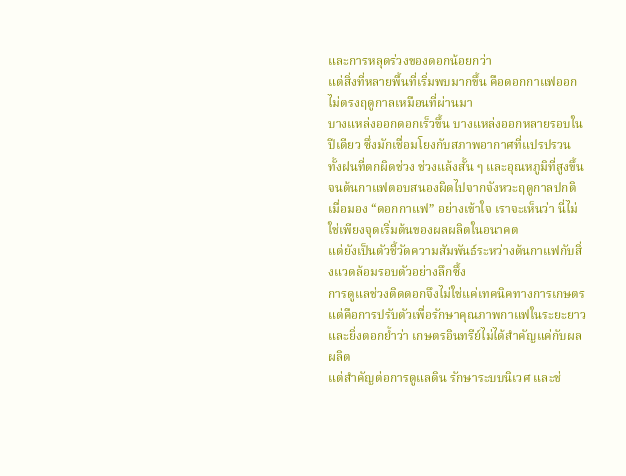และการหลุดร่วงของดอกน้อยกว่า
แต่สิ่งที่หลายพื้นที่เริ่มพบมากขึ้น คือดอกกาแฟออกไม่ตรงฤดูกาลเหมือนที่ผ่านมา
บางแหล่งออกดอกเร็วขึ้น บางแหล่งออกหลายรอบในปีเดียว ซึ่งมักเชื่อมโยงกับสภาพอากาศที่แปรปรวน ทั้งฝนที่ตกผิดช่วง ช่วงแล้งสั้น ๆ และอุณหภูมิที่สูงขึ้น จนต้นกาแฟตอบสนองผิดไปจากจังหวะฤดูกาลปกติ
เมื่อมอง “ดอกกาแฟ” อย่างเข้าใจ เราจะเห็นว่า นี่ไม่ใช่เพียงจุดเริ่มต้นของผลผลิตในอนาคต
แต่ยังเป็นตัวชี้วัดความสัมพันธ์ระหว่างต้นกาแฟกับสิ่งแวดล้อมรอบตัวอย่างลึกซึ้ง
การดูแลช่วงติดดอกจึงไม่ใช่แค่เทคนิคทางการเกษตร
แต่คือการปรับตัวเพื่อรักษาคุณภาพกาแฟในระยะยาว และยิ่งตอกย้ำว่า เกษตรอินทรีย์ไม่ได้สำคัญแค่กับผลผลิต
แต่สำคัญต่อการดูแลดิน รักษาระบบนิเวศ และช่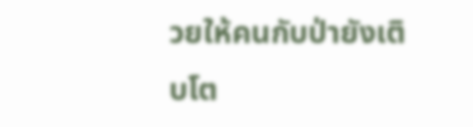วยให้คนกับป่ายังเติบโต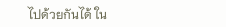ไปด้วยกันได้ ใน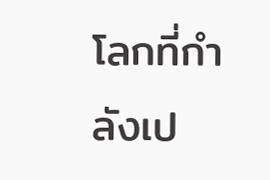โลกที่กำลังเป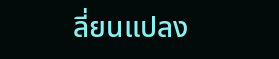ลี่ยนแปลง